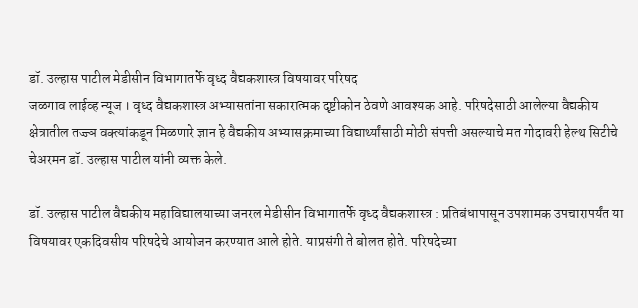डॉ. उल्हास पाटील मेडीसीन विभागातर्फे वृध्द वैद्यकशास्त्र विषयावर परिषद
जळगाव लाईव्ह न्यूज । वृध्द वैद्यकशास्त्र अभ्यासतांना सकारात्मक दृष्टीकोन ठेवणे आवश्यक आहे. परिषदेसाठी आलेल्या वैद्यकीय क्षेत्रातील तज्ज्ञ वक्त्यांकडून मिळणारे ज्ञान हे वैद्यकीय अभ्यासक्रमाच्या विद्यार्थ्यांसाठी मोठी संपत्ती असल्याचे मत गोदावरी हेल्थ सिटीचे चेअरमन डॉ. उल्हास पाटील यांनी व्यक्त केले.

डॉ. उल्हास पाटील वैद्यकीय महाविद्यालयाच्या जनरल मेडीसीन विभागातर्फे वृध्द वैद्यकशास्त्र : प्रतिबंधापासून उपशामक उपचारापर्यंत या विषयावर एकदिवसीय परिषदेचे आयोजन करण्यात आले होते. याप्रसंगी ते बोलत होते. परिषदेच्या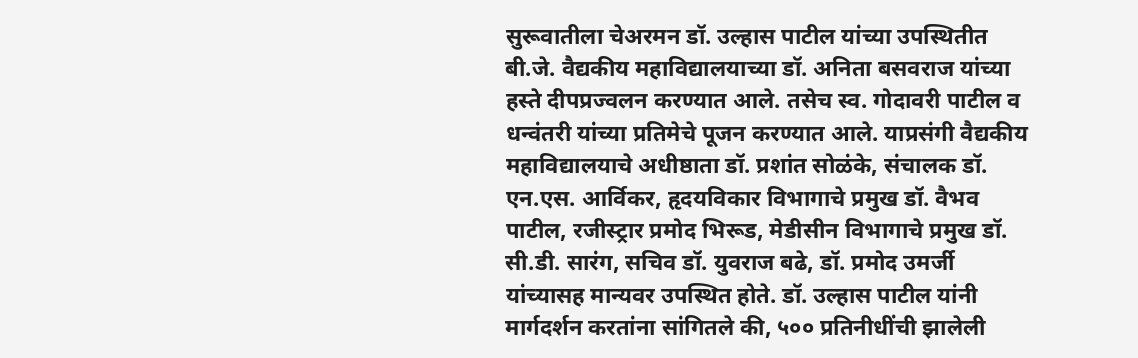सुरूवातीला चेअरमन डॉ. उल्हास पाटील यांच्या उपस्थितीत बी.जे. वैद्यकीय महाविद्यालयाच्या डॉ. अनिता बसवराज यांच्या हस्ते दीपप्रज्वलन करण्यात आले. तसेच स्व. गोदावरी पाटील व धन्वंतरी यांच्या प्रतिमेचे पूजन करण्यात आले. याप्रसंगी वैद्यकीय महाविद्यालयाचे अधीष्ठाता डॉ. प्रशांत सोळंके, संचालक डॉ. एन.एस. आर्विकर, हृदयविकार विभागाचे प्रमुख डॉ. वैभव पाटील, रजीस्ट्रार प्रमोद भिरूड, मेडीसीन विभागाचे प्रमुख डॉ. सी.डी. सारंग, सचिव डॉ. युवराज बढे, डॉ. प्रमोद उमर्जी यांच्यासह मान्यवर उपस्थित होते. डॉ. उल्हास पाटील यांनी मार्गदर्शन करतांना सांगितले की, ५०० प्रतिनीधींची झालेली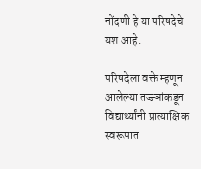नोंदणी हे या परिषदेचे यश आहे.

परिषदेला वक्ते म्हणून आलेल्या तज्ज्ञांकडून विद्यार्थ्यांनी प्रात्याक्षिक स्वरूपात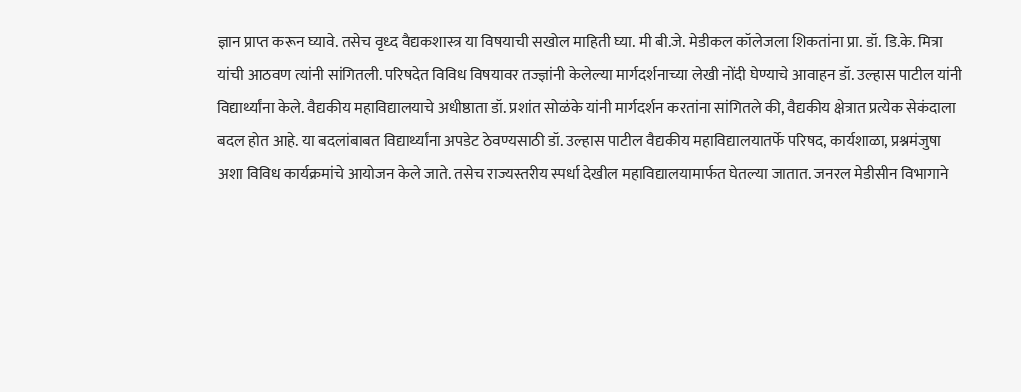ज्ञान प्राप्त करून घ्यावे. तसेच वृध्द वैद्यकशास्त्र या विषयाची सखोल माहिती घ्या. मी बी.जे. मेडीकल कॉलेजला शिकतांना प्रा. डॉ. डि.के. मित्रा यांची आठवण त्यांनी सांगितली. परिषदेत विविध विषयावर तज्ज्ञांनी केलेल्या मार्गदर्शनाच्या लेखी नोंदी घेण्याचे आवाहन डॉ. उल्हास पाटील यांनी विद्यार्थ्यांना केले. वैद्यकीय महाविद्यालयाचे अधीष्ठाता डॉ. प्रशांत सोळंके यांनी मार्गदर्शन करतांना सांगितले की, वैद्यकीय क्षेत्रात प्रत्येक सेकंदाला बदल होत आहे. या बदलांबाबत विद्यार्थ्यांना अपडेट ठेवण्यसाठी डॉ. उल्हास पाटील वैद्यकीय महाविद्यालयातर्फे परिषद, कार्यशाळा, प्रश्नमंजुषा अशा विविध कार्यक्रमांचे आयोजन केले जाते. तसेच राज्यस्तरीय स्पर्धा देखील महाविद्यालयामार्फत घेतल्या जातात. जनरल मेडीसीन विभागाने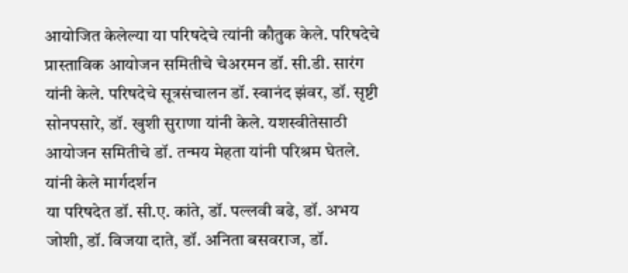आयोजित केलेल्या या परिषदेचे त्यांनी कौतुक केले. परिषदेचे प्रास्ताविक आयोजन समितीचे चेअरमन डॉ. सी.डी. सारंग यांनी केले. परिषदेचे सूत्रसंचालन डॉ. स्वानंद झंवर, डॉ. सृष्टी सोनपसारे, डॉ. खुशी सुराणा यांनी केले. यशस्वीतेसाठी आयोजन समितीचे डॉ. तन्मय मेहता यांनी परिश्रम घेतले.
यांनी केले मार्गदर्शन
या परिषदेत डॉ. सी.ए. कांते, डॉ. पल्लवी बढे, डॉ. अभय जोशी, डॉ. विजया दाते, डॉ. अनिता बसवराज, डॉ.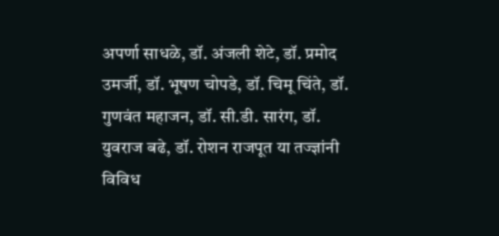अपर्णा साधळे, डॉ. अंजली शेटे, डॉ. प्रमोद उमर्जी, डॉ. भूषण चोपडे, डॉ. चिमू चिंते, डॉ. गुणवंत महाजन, डॉ. सी.डी. सारंग, डॉ. युवराज बढे, डॉ. रोशन राजपूत या तज्ज्ञांनी विविध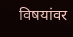विषयांवर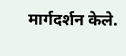मार्गदर्शन केले.